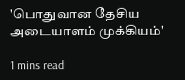'பொதுவான தேசிய அடையாளம் முக்கியம்'

1 mins read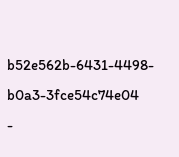b52e562b-6431-4498-b0a3-3fce54c74e04
-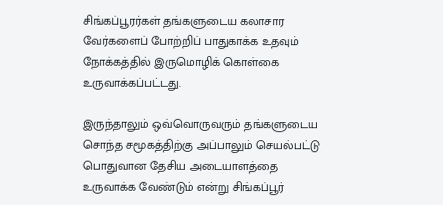சிங்கப்பூரர்கள் தங்களுடைய கலாசார வேர்களைப் போற்றிப் பாதுகாக்க உதவும் நோக்கத்தில் இருமொழிக் கொள்கை உருவாக்கப்பட்டது.

இருந்தாலும் ஒவ்வொருவரும் தங்களுடைய சொந்த சமூகத்திற்கு அப்பாலும் செயல்பட்டு பொதுவான தேசிய அடையாளத்தை உருவாக்க வேண்டும் என்று சிங்கப்பூர்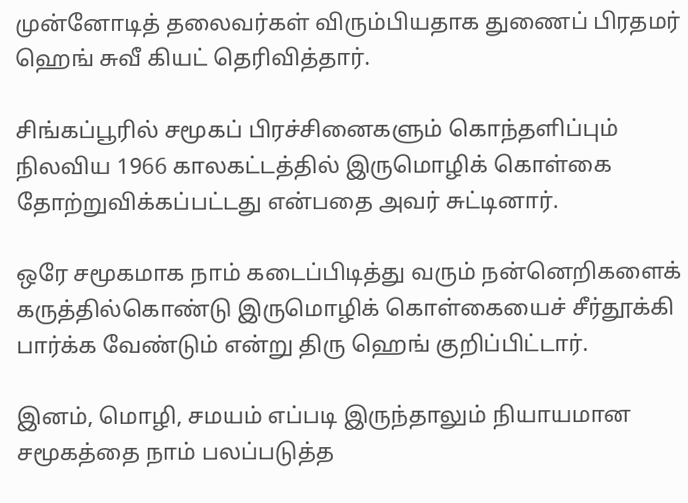முன்னோடித் தலைவர்கள் விரும்பியதாக துணைப் பிரதமர் ஹெங் சுவீ கியட் தெரிவித்தார்.

சிங்கப்பூரில் சமூகப் பிரச்சினைகளும் கொந்தளிப்பும் நிலவிய 1966 காலகட்டத்தில் இருமொழிக் கொள்கை தோற்றுவிக்கப்பட்டது என்பதை அவர் சுட்டினார்.

ஒரே சமூகமாக நாம் கடைப்பிடித்து வரும் நன்னெறிகளைக் கருத்தில்கொண்டு இருமொழிக் கொள்கையைச் சீர்தூக்கி பார்க்க வேண்டும் என்று திரு ஹெங் குறிப்பிட்டார்.

இனம், மொழி, சமயம் எப்படி இருந்தாலும் நியாயமான சமூகத்தை நாம் பலப்படுத்த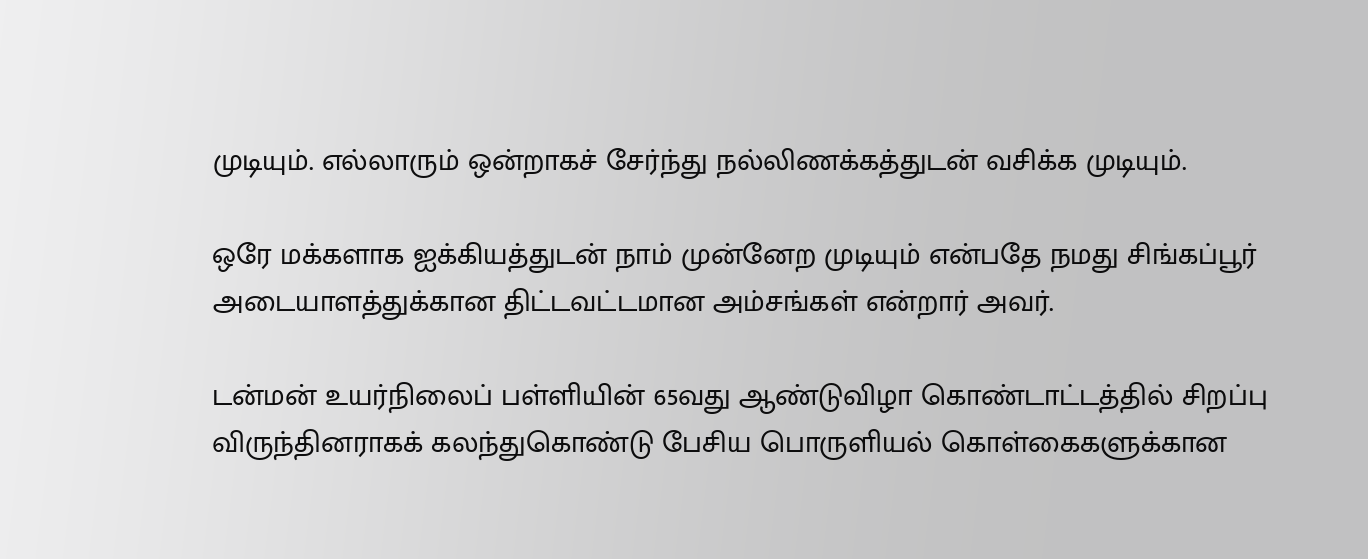முடியும். எல்லாரும் ஒன்றாகச் சேர்ந்து நல்லிணக்கத்துடன் வசிக்க முடியும்.

ஒரே மக்களாக ஐக்கியத்துடன் நாம் முன்னேற முடியும் என்பதே நமது சிங்கப்பூர் அடையாளத்துக்கான திட்டவட்டமான அம்சங்கள் என்றார் அவர்.

டன்மன் உயர்நிலைப் பள்ளியின் 65வது ஆண்டுவிழா கொண்டாட்டத்தில் சிறப்பு விருந்தினராகக் கலந்துகொண்டு பேசிய பொருளியல் கொள்கைகளுக்கான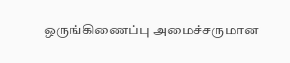ஒருங்கிணைப்பு அமைச்சருமான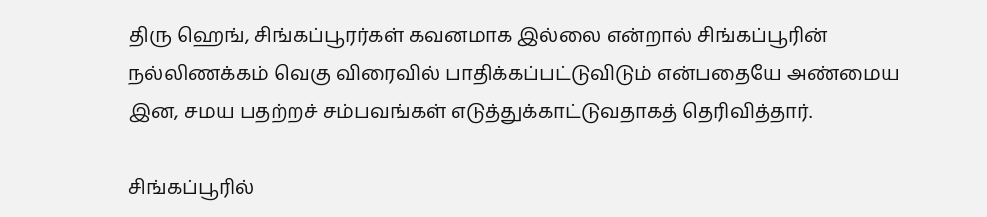திரு ஹெங், சிங்கப்பூரர்கள் கவனமாக இல்லை என்றால் சிங்கப்பூரின் நல்லிணக்கம் வெகு விரைவில் பாதிக்கப்பட்டுவிடும் என்பதையே அண்மைய இன, சமய பதற்றச் சம்பவங்கள் எடுத்துக்காட்டுவதாகத் தெரிவித்தார்.

சிங்கப்பூரில்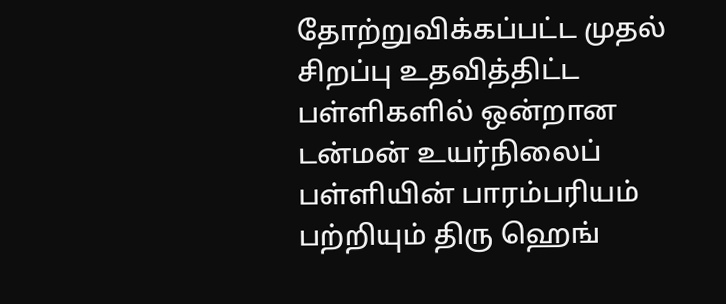தோற்றுவிக்கப்பட்ட முதல் சிறப்பு உதவித்திட்ட பள்ளிகளில் ஒன்றான டன்மன் உயர்நிலைப் பள்ளியின் பாரம்பரியம் பற்றியும் திரு ஹெங்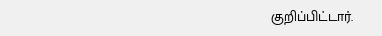குறிப்பிட்டார்.